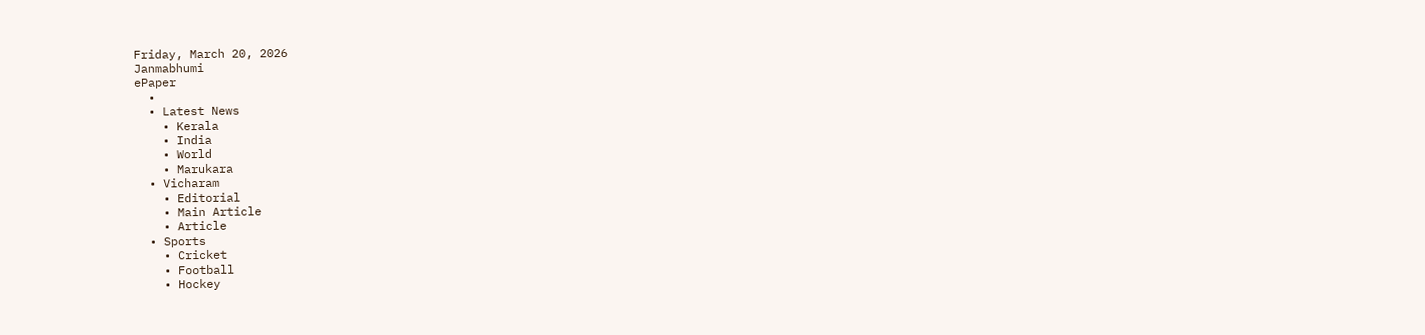Friday, March 20, 2026
Janmabhumi
ePaper
  •
  • Latest News
    • Kerala
    • India
    • World
    • Marukara
  • Vicharam
    • Editorial
    • Main Article
    • Article
  • Sports
    • Cricket
    • Football
    • Hockey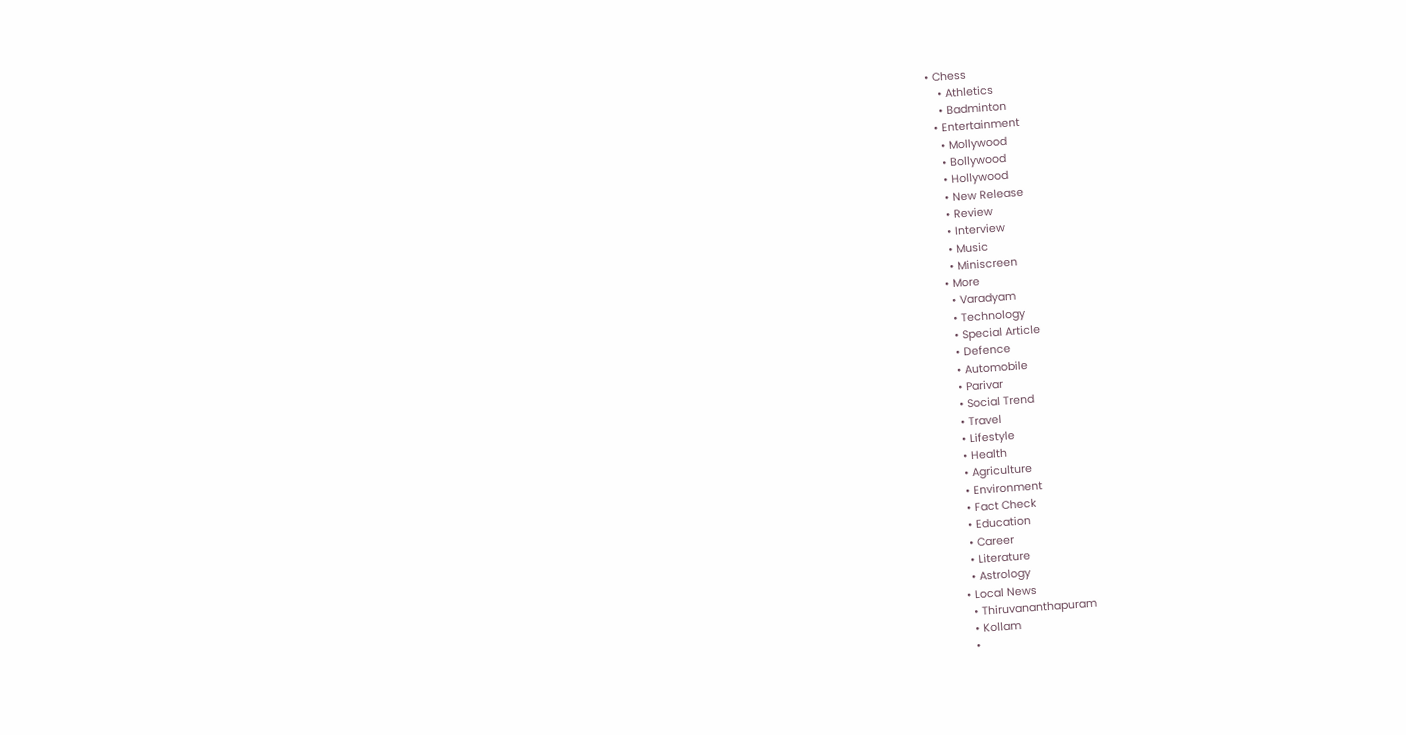• Chess
    • Athletics
    • Badminton
  • Entertainment
    • Mollywood
    • Bollywood
    • Hollywood
    • New Release
    • Review
    • Interview
    • Music
    • Miniscreen
  • More
    • Varadyam
    • Technology
    • Special Article
    • Defence
    • Automobile
    • Parivar
    • Social Trend
    • Travel
    • Lifestyle
    • Health
    • Agriculture
    • Environment
    • Fact Check
    • Education
    • Career
    • Literature
    • Astrology
  • Local News
    • Thiruvananthapuram
    • Kollam
    •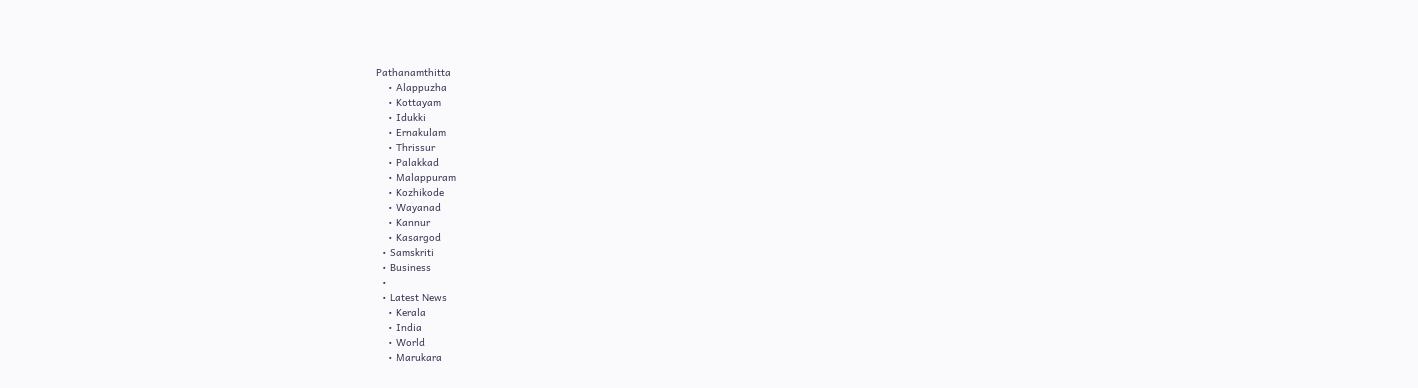Pathanamthitta
    • Alappuzha
    • Kottayam
    • Idukki
    • Ernakulam
    • Thrissur
    • Palakkad
    • Malappuram
    • Kozhikode
    • Wayanad
    • Kannur
    • Kasargod
  • Samskriti
  • Business
  •
  • Latest News
    • Kerala
    • India
    • World
    • Marukara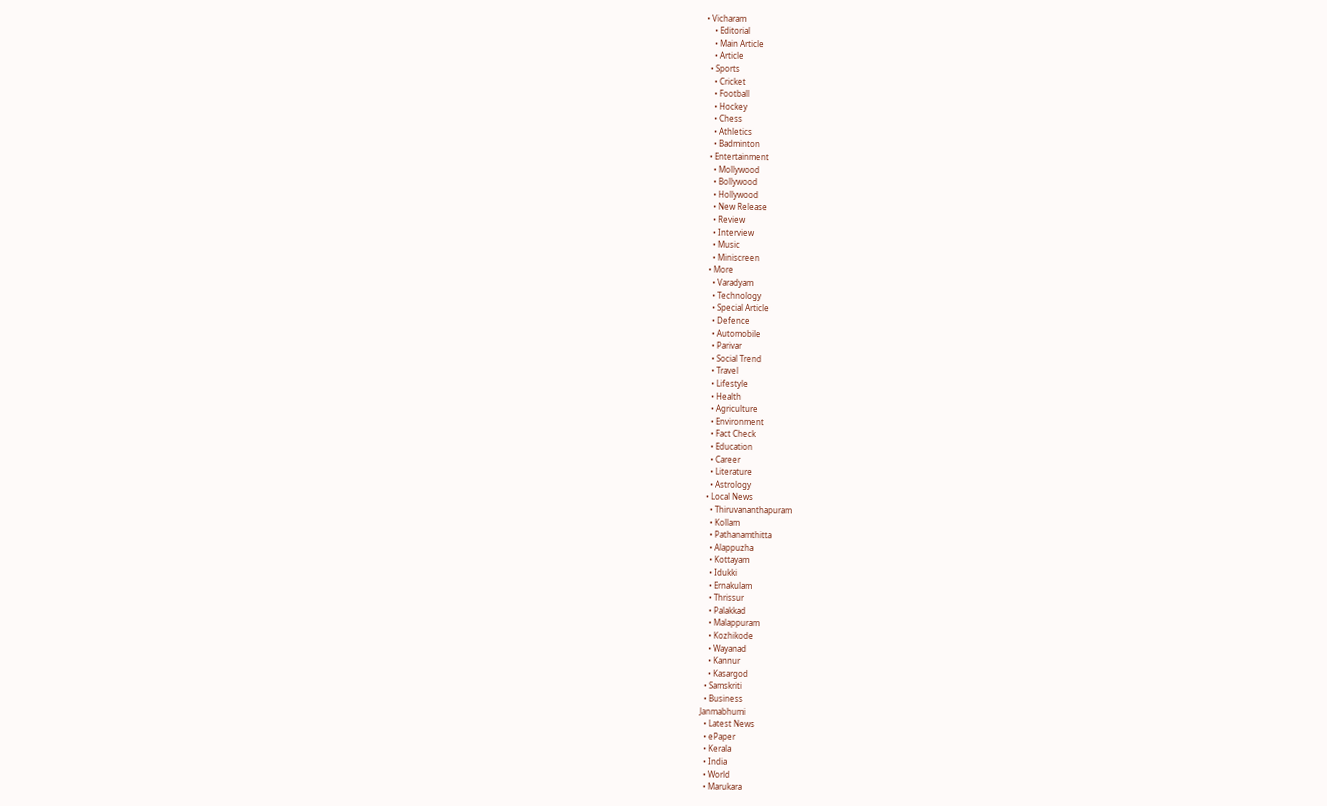• Vicharam
    • Editorial
    • Main Article
    • Article
  • Sports
    • Cricket
    • Football
    • Hockey
    • Chess
    • Athletics
    • Badminton
  • Entertainment
    • Mollywood
    • Bollywood
    • Hollywood
    • New Release
    • Review
    • Interview
    • Music
    • Miniscreen
  • More
    • Varadyam
    • Technology
    • Special Article
    • Defence
    • Automobile
    • Parivar
    • Social Trend
    • Travel
    • Lifestyle
    • Health
    • Agriculture
    • Environment
    • Fact Check
    • Education
    • Career
    • Literature
    • Astrology
  • Local News
    • Thiruvananthapuram
    • Kollam
    • Pathanamthitta
    • Alappuzha
    • Kottayam
    • Idukki
    • Ernakulam
    • Thrissur
    • Palakkad
    • Malappuram
    • Kozhikode
    • Wayanad
    • Kannur
    • Kasargod
  • Samskriti
  • Business
Janmabhumi
  • Latest News
  • ePaper
  • Kerala
  • India
  • World
  • Marukara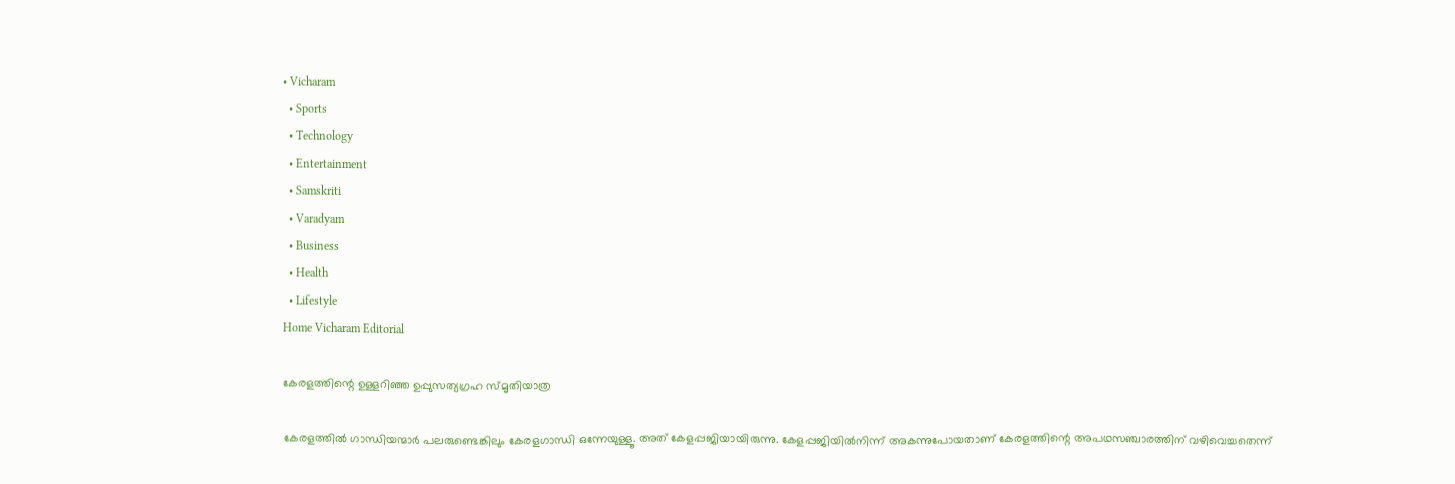• Vicharam
  • Sports
  • Technology
  • Entertainment
  • Samskriti
  • Varadyam
  • Business
  • Health
  • Lifestyle
Home Vicharam Editorial

കേരളത്തിന്റെ ഉള്ളറിഞ്ഞ ഉപ്പുസത്യഗ്രഹ സ്മൃതിയാത്ര

കേരളത്തില്‍ ഗാന്ധിയന്മാര്‍ പലരുണ്ടെങ്കിലും കേരളഗാന്ധി ഒന്നേയുള്ളൂ. അത് കേളപ്പജിയായിരുന്നു. കേളപ്പജിയില്‍നിന്ന് അകന്നുപോയതാണ് കേരളത്തിന്റെ അപഥസഞ്ചാരത്തിന് വഴിവെച്ചതെന്ന്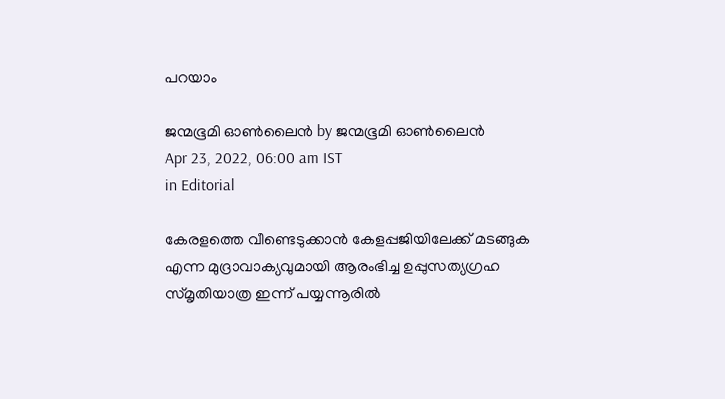പറയാം

ജന്മഭൂമി ഓണ്‍ലൈന്‍ by ജന്മഭൂമി ഓണ്‍ലൈന്‍
Apr 23, 2022, 06:00 am IST
in Editorial

കേരളത്തെ വീണ്ടെടുക്കാന്‍ കേളപ്പജിയിലേക്ക് മടങ്ങുക എന്ന മുദ്രാവാക്യവുമായി ആരംഭിച്ച ഉപ്പുസത്യഗ്രഹ സ്മൃതിയാത്ര ഇന്ന് പയ്യന്നൂരില്‍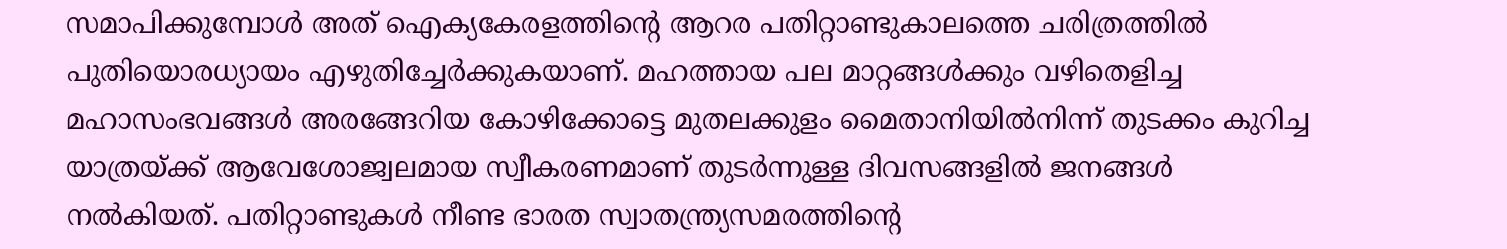സമാപിക്കുമ്പോള്‍ അത് ഐക്യകേരളത്തിന്റെ ആറര പതിറ്റാണ്ടുകാലത്തെ ചരിത്രത്തില്‍ പുതിയൊരധ്യായം എഴുതിച്ചേര്‍ക്കുകയാണ്. മഹത്തായ പല മാറ്റങ്ങള്‍ക്കും വഴിതെളിച്ച മഹാസംഭവങ്ങള്‍ അരങ്ങേറിയ കോഴിക്കോട്ടെ മുതലക്കുളം മൈതാനിയില്‍നിന്ന് തുടക്കം കുറിച്ച യാത്രയ്‌ക്ക് ആവേശോജ്വലമായ സ്വീകരണമാണ് തുടര്‍ന്നുള്ള ദിവസങ്ങളില്‍ ജനങ്ങള്‍ നല്‍കിയത്. പതിറ്റാണ്ടുകള്‍ നീണ്ട ഭാരത സ്വാതന്ത്ര്യസമരത്തിന്റെ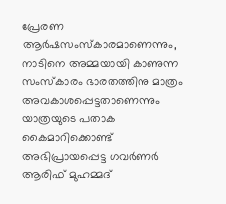പ്രേരണ ആര്‍ഷസംസ്‌കാരമാണെന്നും, നാടിനെ അമ്മയായി കാണുന്ന സംസ്‌കാരം ഭാരതത്തിനു മാത്രം അവകാശപ്പെട്ടതാണെന്നും യാത്രയുടെ പതാക കൈമാറിക്കൊണ്ട് അഭിപ്രായപ്പെട്ട ഗവര്‍ണര്‍ ആരിഫ് മുഹമ്മദ്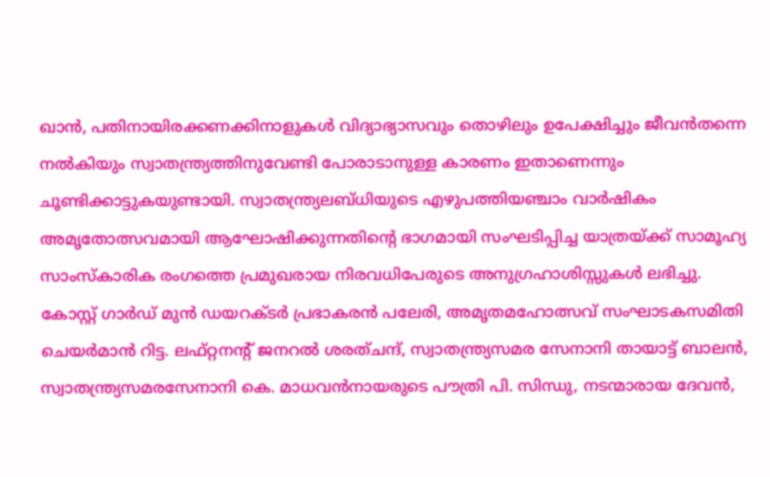ഖാന്‍, പതിനായിരക്കണക്കിനാളുകള്‍ വിദ്യാഭ്യാസവും തൊഴിലും ഉപേക്ഷിച്ചും ജീവന്‍തന്നെ നല്‍കിയും സ്വാതന്ത്ര്യത്തിനുവേണ്ടി പോരാടാനുള്ള കാരണം ഇതാണെന്നും ചൂണ്ടിക്കാട്ടുകയുണ്ടായി. സ്വാതന്ത്ര്യലബ്ധിയുടെ എഴുപത്തിയഞ്ചാം വാര്‍ഷികം അമൃതോത്സവമായി ആഘോഷിക്കുന്നതിന്റെ ഭാഗമായി സംഘടിപ്പിച്ച യാത്രയ്‌ക്ക് സാമൂഹ്യ സാംസ്‌കാരിക രംഗത്തെ പ്രമുഖരായ നിരവധിപേരുടെ അനുഗ്രഹാശിസ്സുകള്‍ ലഭിച്ചു. കോസ്റ്റ് ഗാര്‍ഡ് മുന്‍ ഡയറക്ടര്‍ പ്രഭാകരന്‍ പലേരി, അമൃതമഹോത്സവ് സംഘാടകസമിതി ചെയര്‍മാന്‍ റിട്ട. ലഫ്റ്റനന്റ് ജനറല്‍ ശരത്ചന്ദ്, സ്വാതന്ത്ര്യസമര സേനാനി തായാട്ട് ബാലന്‍, സ്വാതന്ത്ര്യസമരസേനാനി കെ. മാധവന്‍നായരുടെ പൗത്രി പി. സിന്ധു, നടന്മാരായ ദേവന്‍,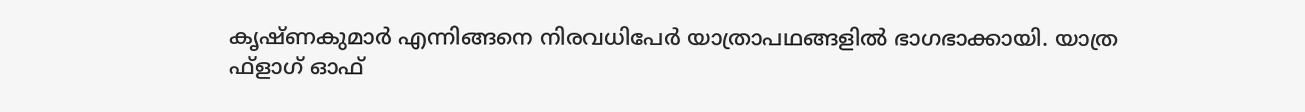കൃഷ്ണകുമാര്‍ എന്നിങ്ങനെ നിരവധിപേര്‍ യാത്രാപഥങ്ങളില്‍ ഭാഗഭാക്കായി. യാത്ര ഫ്ളാഗ് ഓഫ്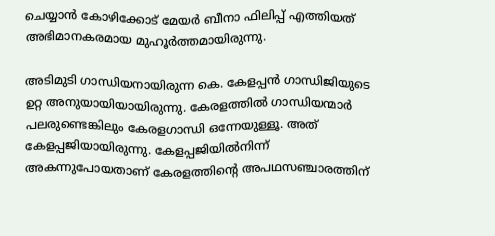ചെയ്യാന്‍ കോഴിക്കോട് മേയര്‍ ബീനാ ഫിലിപ്പ് എത്തിയത് അഭിമാനകരമായ മുഹൂര്‍ത്തമായിരുന്നു.

അടിമുടി ഗാന്ധിയനായിരുന്ന കെ. കേളപ്പന്‍ ഗാന്ധിജിയുടെ ഉറ്റ അനുയായിയായിരുന്നു. കേരളത്തില്‍ ഗാന്ധിയന്മാര്‍ പലരുണ്ടെങ്കിലും കേരളഗാന്ധി ഒന്നേയുള്ളൂ. അത് കേളപ്പജിയായിരുന്നു. കേളപ്പജിയില്‍നിന്ന് അകന്നുപോയതാണ് കേരളത്തിന്റെ അപഥസഞ്ചാരത്തിന്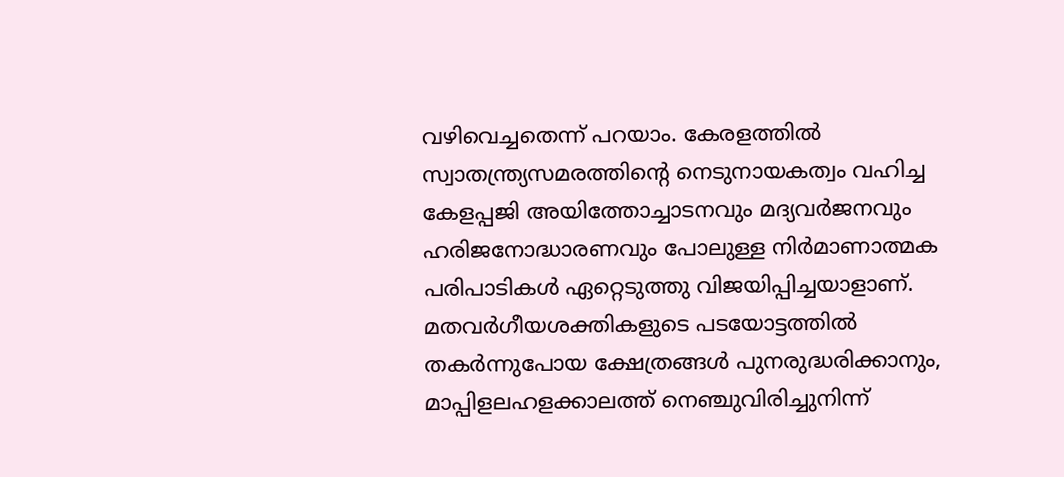വഴിവെച്ചതെന്ന് പറയാം. കേരളത്തില്‍ സ്വാതന്ത്ര്യസമരത്തിന്റെ നെടുനായകത്വം വഹിച്ച കേളപ്പജി അയിത്തോച്ചാടനവും മദ്യവര്‍ജനവും ഹരിജനോദ്ധാരണവും പോലുള്ള നിര്‍മാണാത്മക പരിപാടികള്‍ ഏറ്റെടുത്തു വിജയിപ്പിച്ചയാളാണ്. മതവര്‍ഗീയശക്തികളുടെ പടയോട്ടത്തില്‍ തകര്‍ന്നുപോയ ക്ഷേത്രങ്ങള്‍ പുനരുദ്ധരിക്കാനും, മാപ്പിളലഹളക്കാലത്ത് നെഞ്ചുവിരിച്ചുനിന്ന്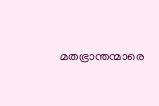മതഭ്രാന്തന്മാരെ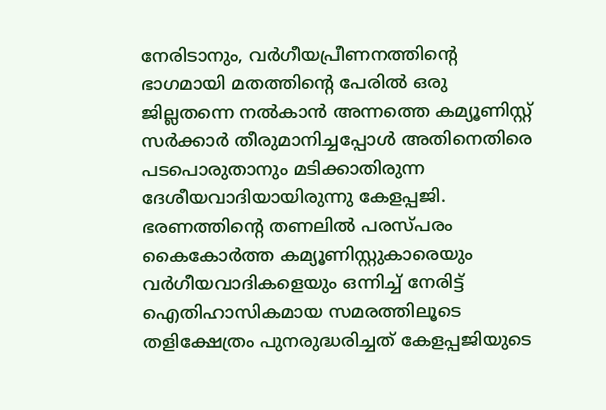നേരിടാനും, വര്‍ഗീയപ്രീണനത്തിന്റെ ഭാഗമായി മതത്തിന്റെ പേരില്‍ ഒരു ജില്ലതന്നെ നല്‍കാന്‍ അന്നത്തെ കമ്യൂണിസ്റ്റ് സര്‍ക്കാര്‍ തീരുമാനിച്ചപ്പോള്‍ അതിനെതിരെ പടപൊരുതാനും മടിക്കാതിരുന്ന ദേശീയവാദിയായിരുന്നു കേളപ്പജി. ഭരണത്തിന്റെ തണലില്‍ പരസ്പരം കൈകോര്‍ത്ത കമ്യൂണിസ്റ്റുകാരെയും വര്‍ഗീയവാദികളെയും ഒന്നിച്ച് നേരിട്ട് ഐതിഹാസികമായ സമരത്തിലൂടെ തളിക്ഷേത്രം പുനരുദ്ധരിച്ചത് കേളപ്പജിയുടെ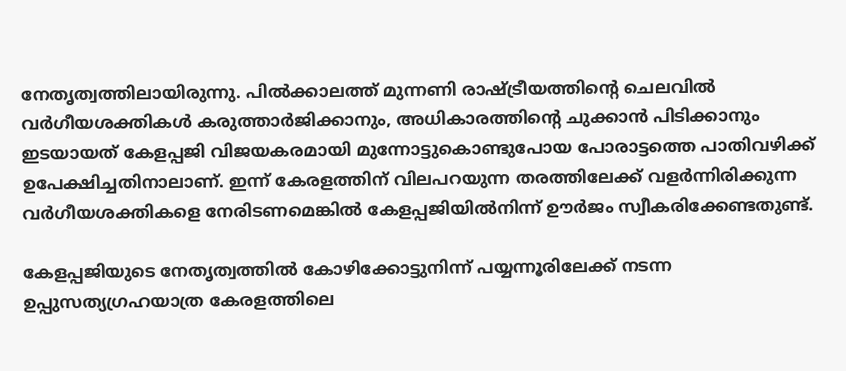നേതൃത്വത്തിലായിരുന്നു. പില്‍ക്കാലത്ത് മുന്നണി രാഷ്‌ട്രീയത്തിന്റെ ചെലവില്‍ വര്‍ഗീയശക്തികള്‍ കരുത്താര്‍ജിക്കാനും, അധികാരത്തിന്റെ ചുക്കാന്‍ പിടിക്കാനും ഇടയായത് കേളപ്പജി വിജയകരമായി മുന്നോട്ടുകൊണ്ടുപോയ പോരാട്ടത്തെ പാതിവഴിക്ക് ഉപേക്ഷിച്ചതിനാലാണ്. ഇന്ന് കേരളത്തിന് വിലപറയുന്ന തരത്തിലേക്ക് വളര്‍ന്നിരിക്കുന്ന വര്‍ഗീയശക്തികളെ നേരിടണമെങ്കില്‍ കേളപ്പജിയില്‍നിന്ന് ഊര്‍ജം സ്വീകരിക്കേണ്ടതുണ്ട്.

കേളപ്പജിയുടെ നേതൃത്വത്തില്‍ കോഴിക്കോട്ടുനിന്ന് പയ്യന്നൂരിലേക്ക് നടന്ന ഉപ്പുസത്യഗ്രഹയാത്ര കേരളത്തിലെ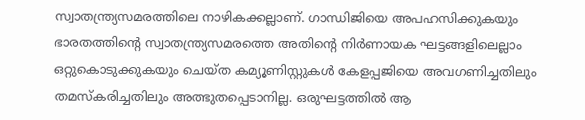സ്വാതന്ത്ര്യസമരത്തിലെ നാഴികക്കല്ലാണ്. ഗാന്ധിജിയെ അപഹസിക്കുകയും ഭാരതത്തിന്റെ സ്വാതന്ത്ര്യസമരത്തെ അതിന്റെ നിര്‍ണായക ഘട്ടങ്ങളിലെല്ലാം ഒറ്റുകൊടുക്കുകയും ചെയ്ത കമ്യൂണിസ്റ്റുകള്‍ കേളപ്പജിയെ അവഗണിച്ചതിലും തമസ്‌കരിച്ചതിലും അത്ഭുതപ്പെടാനില്ല. ഒരുഘട്ടത്തില്‍ ആ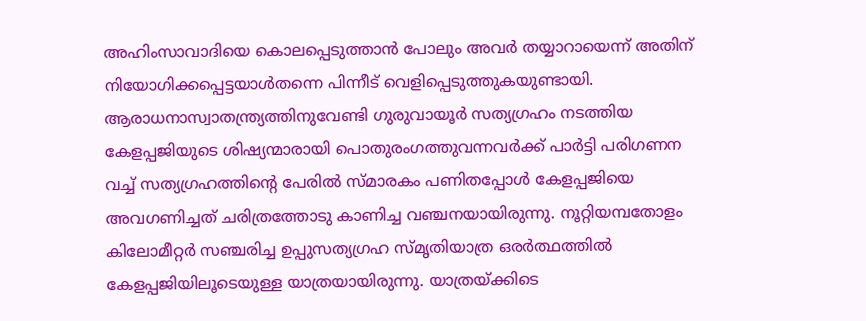അഹിംസാവാദിയെ കൊലപ്പെടുത്താന്‍ പോലും അവര്‍ തയ്യാറായെന്ന് അതിന് നിയോഗിക്കപ്പെട്ടയാള്‍തന്നെ പിന്നീട് വെളിപ്പെടുത്തുകയുണ്ടായി. ആരാധനാസ്വാതന്ത്ര്യത്തിനുവേണ്ടി ഗുരുവായൂര്‍ സത്യഗ്രഹം നടത്തിയ കേളപ്പജിയുടെ ശിഷ്യന്മാരായി പൊതുരംഗത്തുവന്നവര്‍ക്ക് പാര്‍ട്ടി പരിഗണന വച്ച് സത്യഗ്രഹത്തിന്റെ പേരില്‍ സ്മാരകം പണിതപ്പോള്‍ കേളപ്പജിയെ അവഗണിച്ചത് ചരിത്രത്തോടു കാണിച്ച വഞ്ചനയായിരുന്നു. നൂറ്റിയമ്പതോളം കിലോമീറ്റര്‍ സഞ്ചരിച്ച ഉപ്പുസത്യഗ്രഹ സ്മൃതിയാത്ര ഒരര്‍ത്ഥത്തില്‍ കേളപ്പജിയിലൂടെയുള്ള യാത്രയായിരുന്നു. യാത്രയ്‌ക്കിടെ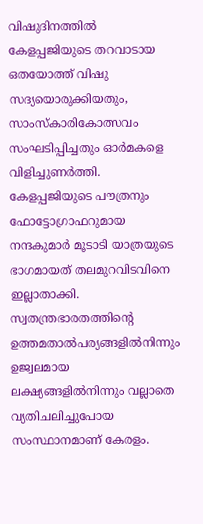വിഷുദിനത്തില്‍ കേളപ്പജിയുടെ തറവാടായ ഒതയോത്ത് വിഷു സദ്യയൊരുക്കിയതും, സാംസ്‌കാരികോത്സവം സംഘടിപ്പിച്ചതും ഓര്‍മകളെ വിളിച്ചുണര്‍ത്തി. കേളപ്പജിയുടെ പൗത്രനും ഫോട്ടോഗ്രാഫറുമായ നന്ദകുമാര്‍ മൂടാടി യാത്രയുടെ ഭാഗമായത് തലമുറവിടവിനെ ഇല്ലാതാക്കി. സ്വതന്ത്രഭാരതത്തിന്റെ ഉത്തമതാല്‍പര്യങ്ങളില്‍നിന്നും ഉജ്വലമായ ലക്ഷ്യങ്ങളില്‍നിന്നും വല്ലാതെ വ്യതിചലിച്ചുപോയ സംസ്ഥാനമാണ് കേരളം.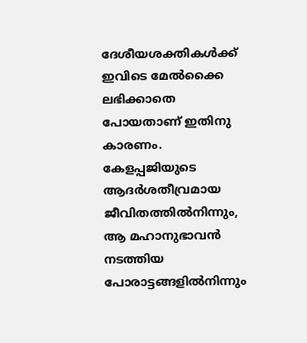ദേശീയശക്തികള്‍ക്ക് ഇവിടെ മേല്‍ക്കൈ ലഭിക്കാതെ പോയതാണ് ഇതിനു കാരണം. കേളപ്പജിയുടെ ആദര്‍ശതീവ്രമായ ജീവിതത്തില്‍നിന്നും, ആ മഹാനുഭാവന്‍ നടത്തിയ പോരാട്ടങ്ങളില്‍നിന്നും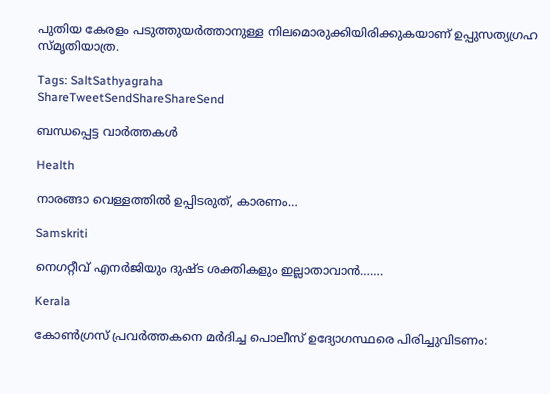പുതിയ കേരളം പടുത്തുയര്‍ത്താനുള്ള നിലമൊരുക്കിയിരിക്കുകയാണ് ഉപ്പുസത്യഗ്രഹ സ്മൃതിയാത്ര.

Tags: SaltSathyagraha
ShareTweetSendShareShareSend

ബന്ധപ്പെട്ട വാര്‍ത്തകള്‍

Health

നാരങ്ങാ വെള്ളത്തിൽ ഉപ്പിടരുത്, കാരണം…

Samskriti

നെഗറ്റീവ് എനര്‍ജിയും ദുഷ്ട ശക്തികളും ഇല്ലാതാവാൻ…….

Kerala

കോണ്‍ഗ്രസ് പ്രവര്‍ത്തകനെ മര്‍ദിച്ച പൊലീസ് ഉദ്യോഗസ്ഥരെ പിരിച്ചുവിടണം: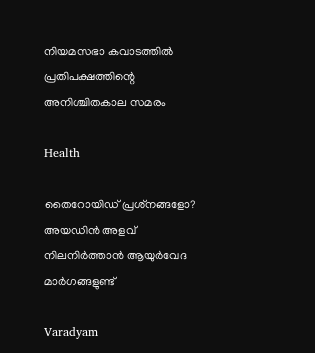നിയമസഭാ കവാടത്തില്‍  പ്രതിപക്ഷത്തിന്റെ അനിശ്ചിതകാല സമരം

Health

തൈറോയിഡ് പ്രശ്‌നങ്ങളോ? അയഡിന്‍ അളവ് നിലനിര്‍ത്താന്‍ ആയുര്‍വേദ മാര്‍ഗങ്ങളുണ്ട്

Varadyam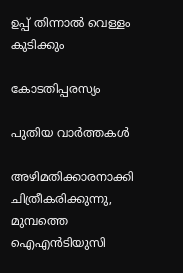ഉപ്പ് തിന്നാല്‍ വെള്ളം കുടിക്കും

കോടതിപ്പരസ്യം

പുതിയ വാര്‍ത്തകള്‍

അഴിമതിക്കാരനാക്കി ചിത്രീകരിക്കുന്നു, മുമ്പത്തെ ഐഎന്‍ടിയുസി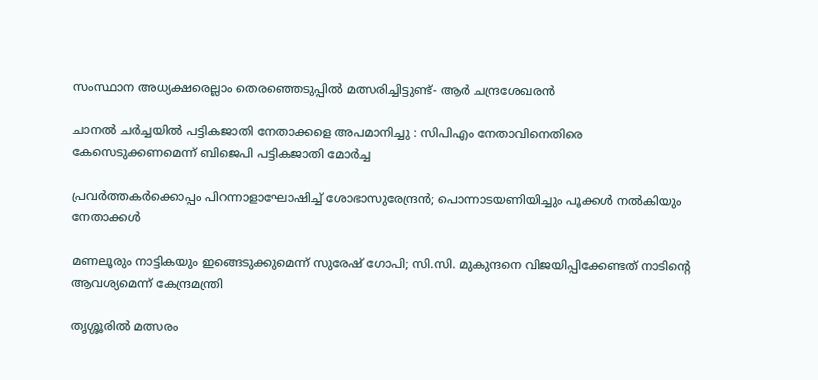സംസ്ഥാന അധ്യക്ഷരെല്ലാം തെരഞ്ഞെടുപ്പില്‍ മത്സരിച്ചിട്ടുണ്ട്- ആര്‍ ചന്ദ്രശേഖരന്‍

ചാനൽ ചർച്ചയിൽ പട്ടികജാതി നേതാക്കളെ അപമാനിച്ചു : സിപിഎം നേതാവിനെതിരെ കേസെടുക്കണമെന്ന് ബിജെപി പട്ടികജാതി മോർച്ച

പ്രവര്‍ത്തകര്‍ക്കൊപ്പം പിറന്നാളാഘോഷിച്ച് ശോഭാസുരേന്ദ്രന്‍; പൊന്നാടയണിയിച്ചും പൂക്കള്‍ നല്‍കിയും നേതാക്കൾ

മണലൂരും നാട്ടികയും ഇങ്ങെടുക്കുമെന്ന് സുരേഷ് ഗോപി; സി.സി. മുകുന്ദനെ വിജയിപ്പിക്കേണ്ടത് നാടിന്റെ ആവശ്യമെന്ന് കേന്ദ്രമന്ത്രി

തൃശ്ശൂരില്‍ മത്സരം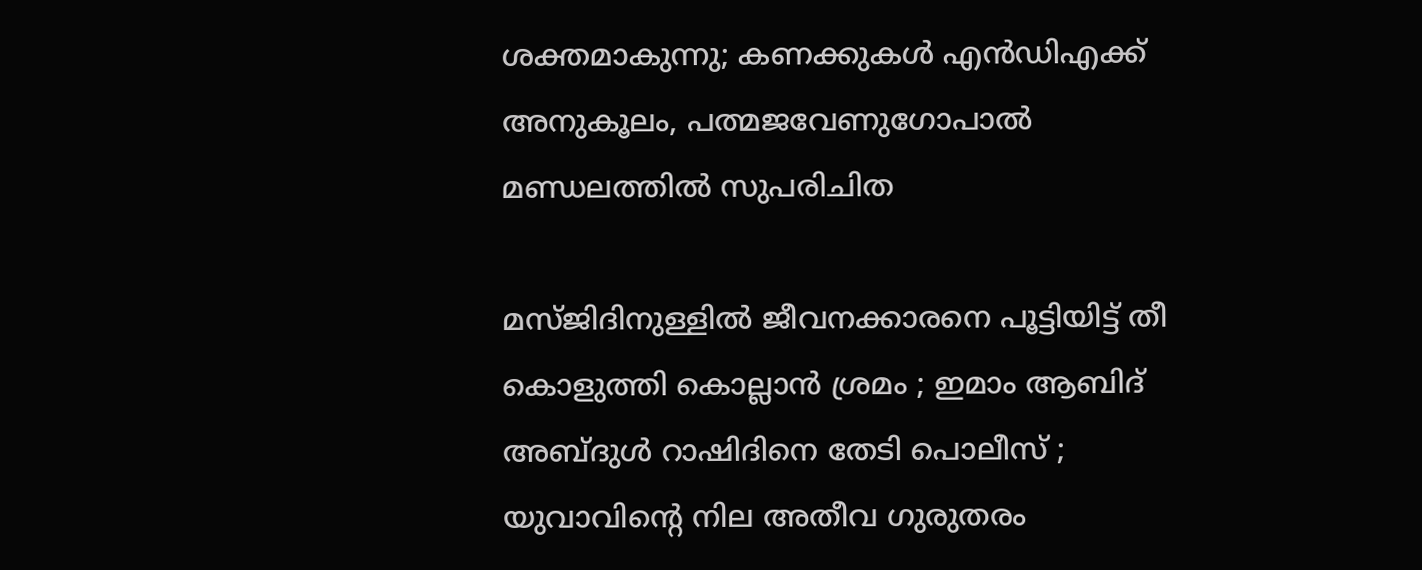ശക്തമാകുന്നു; കണക്കുകള്‍ എന്‍ഡിഎക്ക് അനുകൂലം, പത്മജവേണുഗോപാൽ മണ്ഡലത്തിൽ സുപരിചിത

മസ്ജിദിനുള്ളിൽ ജീവനക്കാരനെ പൂട്ടിയിട്ട് തീ കൊളുത്തി കൊല്ലാൻ ശ്രമം ; ഇമാം ആബിദ് അബ്ദുൾ റാഷിദിനെ തേടി പൊലീസ് ; യുവാവിന്റെ നില അതീവ ഗുരുതരം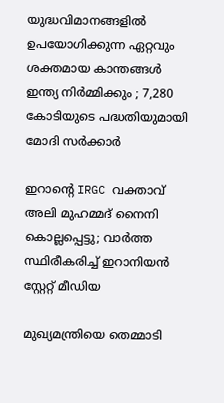യുദ്ധവിമാനങ്ങളിൽ ഉപയോഗിക്കുന്ന ഏറ്റവും ശക്തമായ കാന്തങ്ങൾ ഇന്ത്യ നിർമ്മിക്കും ; 7,280 കോടിയുടെ പദ്ധതിയുമായി മോദി സർക്കാർ

ഇറാന്റെ IRGC വക്താവ് അലി മുഹമ്മദ് നൈനി കൊല്ലപ്പെട്ടു; വാർത്ത സ്ഥിരീകരിച്ച് ഇറാനിയൻ സ്റ്റേറ്റ് മീഡിയ

മുഖ്യമന്ത്രിയെ തെമ്മാടി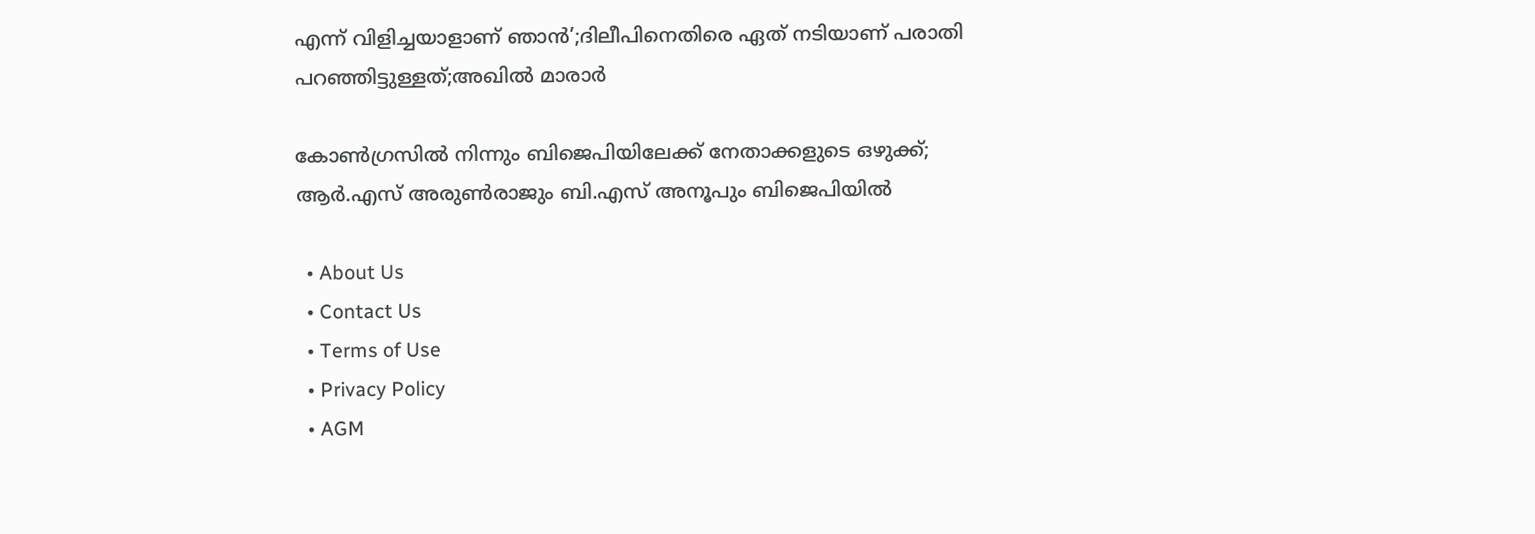എന്ന് വിളിച്ചയാളാണ് ഞാൻ’;ദിലീപിനെതിരെ ഏത് നടിയാണ് പരാതി പറഞ്ഞിട്ടുള്ളത്;അഖിൽ മാരാർ

കോൺഗ്രസിൽ നിന്നും ബിജെപിയിലേക്ക് നേതാക്കളുടെ ഒഴുക്ക്; ആർ.എസ് അരുൺരാജും ബി.എസ് അനൂപും ബിജെപിയിൽ

  • About Us
  • Contact Us
  • Terms of Use
  • Privacy Policy
  • AGM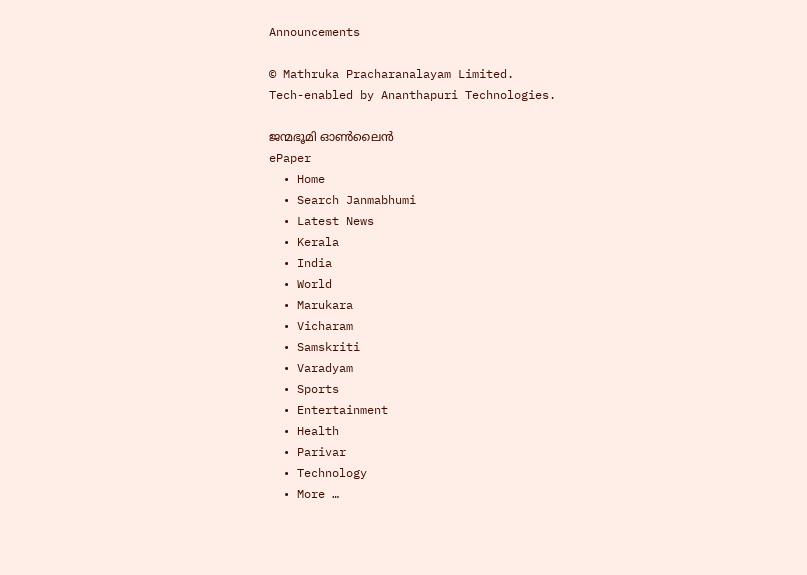Announcements

© Mathruka Pracharanalayam Limited.
Tech-enabled by Ananthapuri Technologies.

ജന്മഭൂമി ഓണ്‍ലൈന്‍
ePaper
  • Home
  • Search Janmabhumi
  • Latest News
  • Kerala
  • India
  • World
  • Marukara
  • Vicharam
  • Samskriti
  • Varadyam
  • Sports
  • Entertainment
  • Health
  • Parivar
  • Technology
  • More …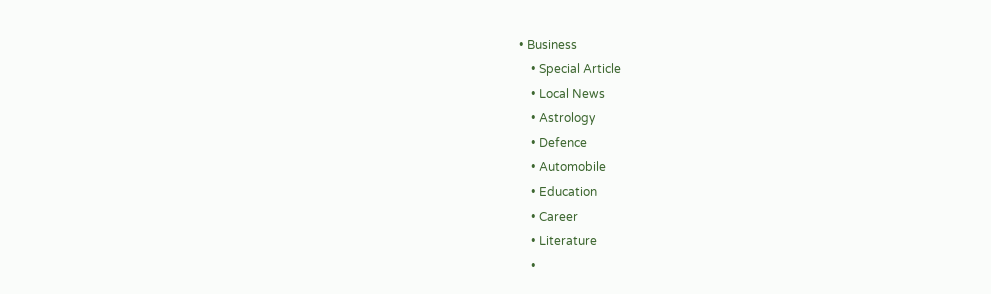• Business
    • Special Article
    • Local News
    • Astrology
    • Defence
    • Automobile
    • Education
    • Career
    • Literature
    •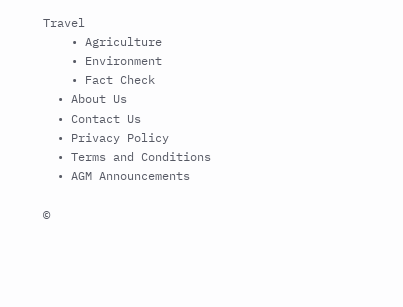Travel
    • Agriculture
    • Environment
    • Fact Check
  • About Us
  • Contact Us
  • Privacy Policy
  • Terms and Conditions
  • AGM Announcements

©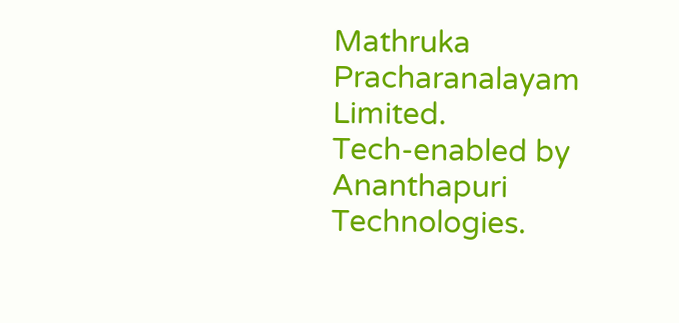Mathruka Pracharanalayam Limited.
Tech-enabled by Ananthapuri Technologies.